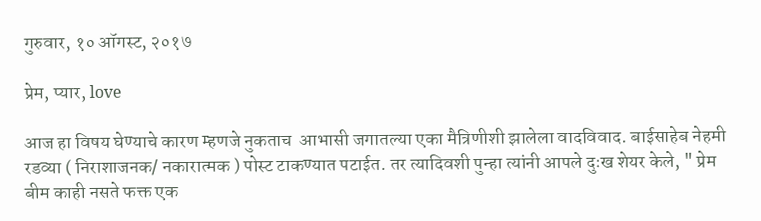गुरुवार, १० ऑगस्ट, २०१७

प्रेम, प्यार, love

आज हा विषय घेण्याचे कारण म्हणजे नुकताच  आभासी जगातल्या एका मैत्रिणीशी झालेला वादविवाद. बाईसाहेब नेहमी रडव्या ( निराशाजनक/ नकारात्मक ) पोस्ट टाकण्यात पटाईत. तर त्यादिवशी पुन्हा त्यांनी आपले दुःख शेयर केले, " प्रेम बीम काही नसते फक्त एक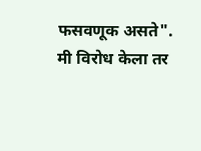फसवणूक असते".  मी विरोध केला तर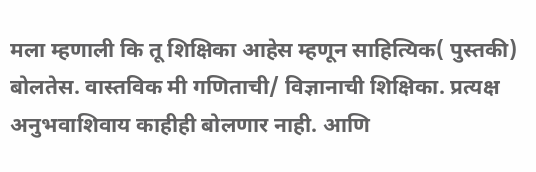मला म्हणाली कि तू शिक्षिका आहेस म्हणून साहित्यिक( पुस्तकी) बोलतेस. वास्तविक मी गणिताची/ विज्ञानाची शिक्षिका. प्रत्यक्ष अनुभवाशिवाय काहीही बोलणार नाही. आणि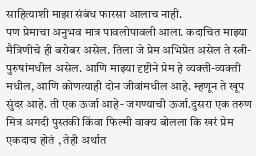साहित्याशी माझा संबंध फारसा आलाच नाही.
पण प्रेमाचा अनुभव मात्र पावलोपावली आला. कदाचित माझ्या मैत्रिणीचे ही बरोबर असेल. तिला जे प्रेम अभिप्रेत असेल ते स्त्री-पुरुषांमधील असेल. आणि माझ्या दृष्टीने प्रेम हे व्यक्ती-व्यक्ती मधील, आणि कोणत्याही दोन जीवांमधील आहे. म्हणून ते खूप सुंदर आहे. ती एक ऊर्जा आहे- जगण्याची ऊर्जा.दुसरा एक तरुण मित्र अगदी पुस्तकी किंवा फिल्मी वाक्य बोलला कि खरं प्रेम एकदाच होतं , तेही अर्थात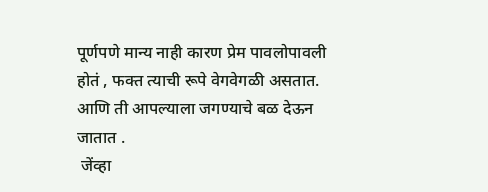पूर्णपणे मान्य नाही कारण प्रेम पावलोपावली होतं , फक्त त्याची रूपे वेगवेगळी असतात. आणि ती आपल्याला जगण्याचे बळ देऊन जातात .
 जेंव्हा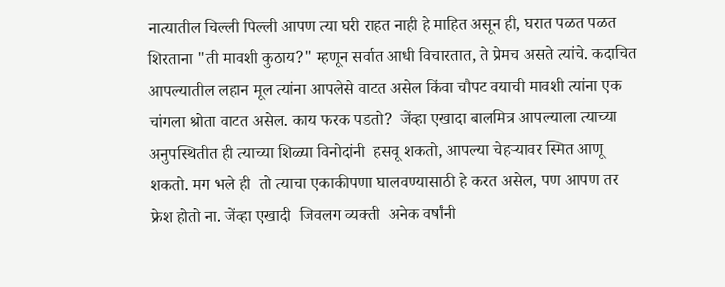नात्यातील चिल्ली पिल्ली आपण त्या घरी राहत नाही हे माहित असून ही, घरात पळत पळत शिरताना "ती मावशी कुठाय?" म्हणून सर्वात आधी विचारतात, ते प्रेमच असते त्यांचे. कदाचित आपल्यातील लहान मूल त्यांना आपलेसे वाटत असेल किंवा चौपट वयाची मावशी त्यांना एक चांगला श्रोता वाटत असेल. काय फरक पडतो?  जेंव्हा एखादा बालमित्र आपल्याला त्याच्या अनुपस्थितीत ही त्याच्या शिळ्या विनोदांनी  हसवू शकतो, आपल्या चेहऱ्यावर स्मित आणू शकतो. मग भले ही  तो त्याचा एकाकीपणा घालवण्यासाठी हे करत असेल, पण आपण तर फ्रेश होतो ना. जेंव्हा एखादी  जिवलग व्यक्ती  अनेक वर्षांनी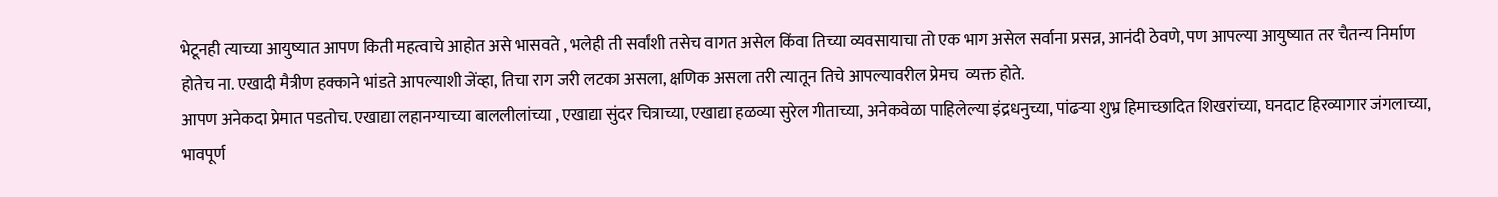भेटूनही त्याच्या आयुष्यात आपण किती महत्वाचे आहोत असे भासवते , भलेही ती सर्वांशी तसेच वागत असेल किंवा तिच्या व्यवसायाचा तो एक भाग असेल सर्वाना प्रसन्न, आनंदी ठेवणे, पण आपल्या आयुष्यात तर चैतन्य निर्माण होतेच ना. एखादी मैत्रीण हक्काने भांडते आपल्याशी जेंव्हा, तिचा राग जरी लटका असला, क्षणिक असला तरी त्यातून तिचे आपल्यावरील प्रेमच  व्यक्त होते.
आपण अनेकदा प्रेमात पडतोच. एखाद्या लहानग्याच्या बाललीलांच्या , एखाद्या सुंदर चित्राच्या, एखाद्या हळव्या सुरेल गीताच्या, अनेकवेळा पाहिलेल्या इंद्रधनुच्या, पांढऱ्या शुभ्र हिमाच्छादित शिखरांच्या, घनदाट हिरव्यागार जंगलाच्या, भावपूर्ण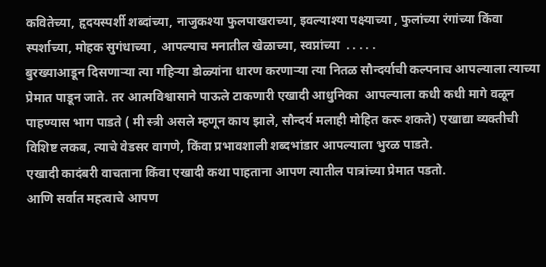कवितेच्या, हृदयस्पर्शी शब्दांच्या, नाजुकश्या फुलपाखराच्या, इवल्याश्या पक्ष्याच्या , फुलांच्या रंगांच्या किंवा स्पर्शाच्या, मोहक सुगंधाच्या , आपल्याच मनातील खेळाच्या, स्वप्नांच्या  . . . . .
बुरख्याआडून दिसणाऱ्या त्या गहिऱ्या डोळ्यांना धारण करणाऱ्या त्या नितळ सौन्दर्याची कल्पनाच आपल्याला त्याच्या प्रेमात पाडून जाते. तर आत्मविश्वासाने पाऊले टाकणारी एखादी आधुनिका  आपल्याला कधी कधी मागे वळून पाहण्यास भाग पाडते ( मी स्त्री असले म्हणून काय झाले, सौन्दर्य मलाही मोहित करू शकते) एखाद्या व्यक्तीची विशिष्ट लकब, त्याचे वेडसर वागणे, किंवा प्रभावशाली शब्दभांडार आपल्याला भुरळ पाडते.
एखादी कादंबरी वाचताना किंवा एखादी कथा पाहताना आपण त्यातील पात्रांच्या प्रेमात पडतो.
आणि सर्वात महत्वाचे आपण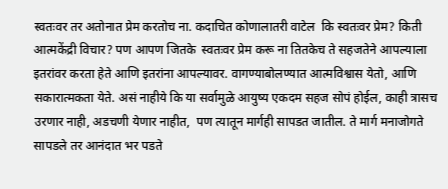स्वतःवर तर अतोनात प्रेम करतोच ना. कदाचित कोणालातरी वाटेल  कि स्वतःवर प्रेम? किती आत्मकेंद्री विचार? पण आपण जितके  स्वतःवर प्रेम करू ना तितकेच ते सहजतेने आपल्याला इतरांवर करता हेते आणि इतरांना आपल्यावर. वागण्याबोलण्यात आत्मविश्वास येतो, आणि सकारात्मकता येते. असं नाहीये कि या सर्वामुळे आयुष्य एकदम सहज सोपं होईल, काही त्रासच उरणार नाही, अडचणी येणार नाहीत,  पण त्यातून मार्गही सापडत जातील. ते मार्ग मनाजोगते सापडले तर आनंदात भर पडते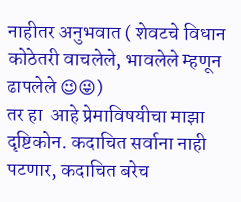नाहीतर अनुभवात ( शेवटचे विधान कोठेतरी वाचलेले, भावलेले म्हणून ढापलेले 😉😜)
तर हा  आहे प्रेमाविषयीचा माझा दृष्टिकोन. कदाचित सर्वाना नाही पटणार, कदाचित बरेच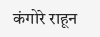कंगोरे राहून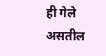ही गेले असतील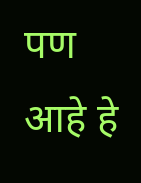पण आहे हे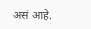असं आहे.